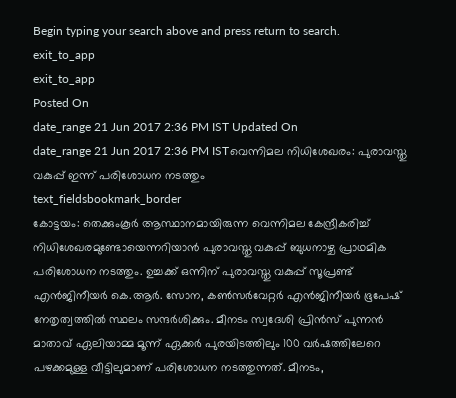Begin typing your search above and press return to search.
exit_to_app
exit_to_app
Posted On
date_range 21 Jun 2017 2:36 PM IST Updated On
date_range 21 Jun 2017 2:36 PM ISTവെന്നിമല നിധിശേഖരം: പുരാവസ്തു വകുപ്പ് ഇന്ന് പരിശോധന നടത്തും
text_fieldsbookmark_border
കോട്ടയം: തെക്കുംകൂർ ആസ്ഥാനമായിരുന്ന വെന്നിമല കേന്ദ്രീകരിച്ച് നിധിശേഖരമുണ്ടോയെന്നറിയാൻ പുരാവസ്തു വകുപ്പ് ബുധനാഴ്ച പ്രാഥമിക പരിശോധന നടത്തും. ഉച്ചക്ക് ഒന്നിന് പുരാവസ്തു വകുപ്പ് സൂപ്രണ്ട് എൻജിനീയർ കെ.ആർ. സോന, കൺസർവേറ്റർ എൻജിനീയർ ഭൂപേഷ് നേതൃത്വത്തിൽ സ്ഥലം സന്ദർശിക്കും. മീനടം സ്വദേശി പ്രിൻസ് പുന്നൻ മാതാവ് ഏലിയാമ്മ മൂന്ന് ഏക്കർ പുരയിടത്തിലും 100 വർഷത്തിലേറെ പഴക്കമുള്ള വീട്ടിലുമാണ് പരിശോധന നടത്തുന്നത്. മീനടം,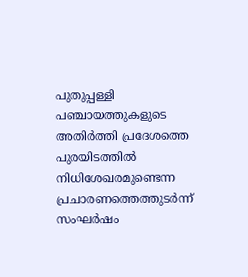പുതുപ്പള്ളി പഞ്ചായത്തുകളുടെ അതിർത്തി പ്രദേശത്തെ പുരയിടത്തിൽ നിധിശേഖരമുണ്ടെന്ന പ്രചാരണത്തെത്തുടർന്ന് സംഘർഷം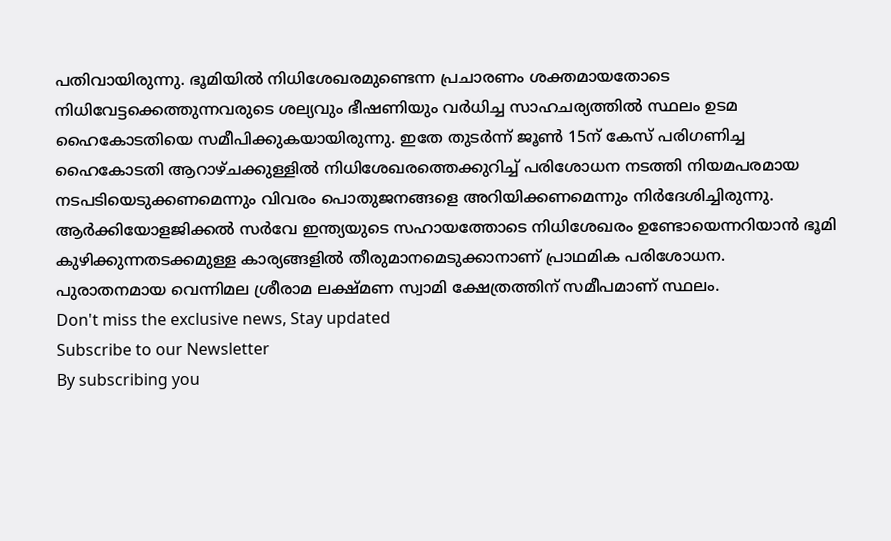പതിവായിരുന്നു. ഭൂമിയിൽ നിധിശേഖരമുണ്ടെന്ന പ്രചാരണം ശക്തമായതോടെ നിധിവേട്ടക്കെത്തുന്നവരുടെ ശല്യവും ഭീഷണിയും വർധിച്ച സാഹചര്യത്തിൽ സ്ഥലം ഉടമ ഹൈകോടതിയെ സമീപിക്കുകയായിരുന്നു. ഇതേ തുടർന്ന് ജൂൺ 15ന് കേസ് പരിഗണിച്ച ഹൈകോടതി ആറാഴ്ചക്കുള്ളിൽ നിധിശേഖരത്തെക്കുറിച്ച് പരിശോധന നടത്തി നിയമപരമായ നടപടിയെടുക്കണമെന്നും വിവരം പൊതുജനങ്ങളെ അറിയിക്കണമെന്നും നിർദേശിച്ചിരുന്നു. ആർക്കിയോളജിക്കൽ സർവേ ഇന്ത്യയുടെ സഹായത്തോടെ നിധിശേഖരം ഉണ്ടോയെന്നറിയാൻ ഭൂമി കുഴിക്കുന്നതടക്കമുള്ള കാര്യങ്ങളിൽ തീരുമാനമെടുക്കാനാണ് പ്രാഥമിക പരിശോധന. പുരാതനമായ വെന്നിമല ശ്രീരാമ ലക്ഷ്മണ സ്വാമി ക്ഷേത്രത്തിന് സമീപമാണ് സ്ഥലം.
Don't miss the exclusive news, Stay updated
Subscribe to our Newsletter
By subscribing you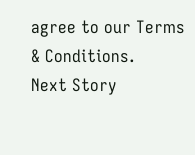agree to our Terms & Conditions.
Next Story